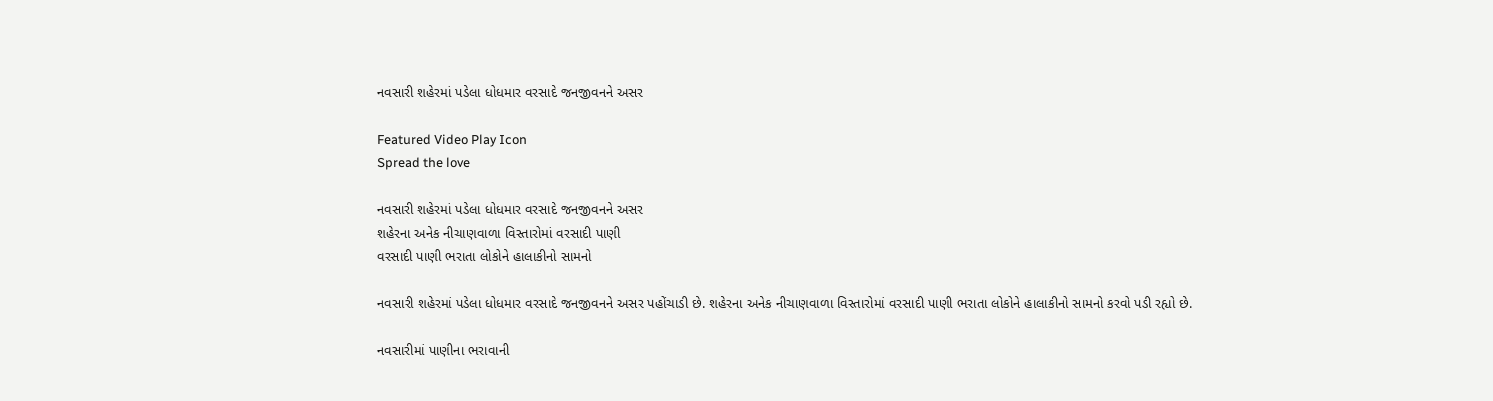નવસારી શહેરમાં પડેલા ધોધમાર વરસાદે જનજીવનને અસર

Featured Video Play Icon
Spread the love

નવસારી શહેરમાં પડેલા ધોધમાર વરસાદે જનજીવનને અસર
શહેરના અનેક નીચાણવાળા વિસ્તારોમાં વરસાદી પાણી
વરસાદી પાણી ભરાતા લોકોને હાલાકીનો સામનો

નવસારી શહેરમાં પડેલા ધોધમાર વરસાદે જનજીવનને અસર પહોંચાડી છે. શહેરના અનેક નીચાણવાળા વિસ્તારોમાં વરસાદી પાણી ભરાતા લોકોને હાલાકીનો સામનો કરવો પડી રહ્યો છે.

નવસારીમાં પાણીના ભરાવાની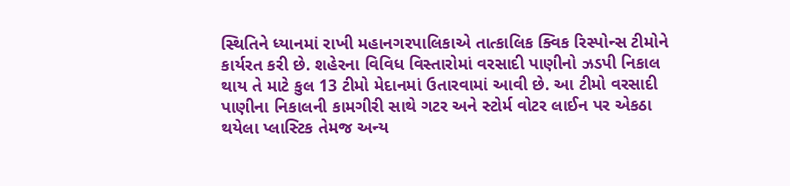સ્થિતિને ધ્યાનમાં રાખી મહાનગરપાલિકાએ તાત્કાલિક ક્વિક રિસ્પોન્સ ટીમોને કાર્યરત કરી છે. શહેરના વિવિધ વિસ્તારોમાં વરસાદી પાણીનો ઝડપી નિકાલ થાય તે માટે કુલ 13 ટીમો મેદાનમાં ઉતારવામાં આવી છે. આ ટીમો વરસાદી પાણીના નિકાલની કામગીરી સાથે ગટર અને સ્ટોર્મ વોટર લાઈન પર એકઠા થયેલા પ્લાસ્ટિક તેમજ અન્ય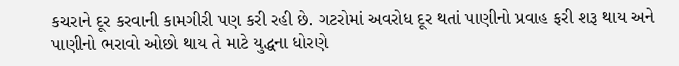કચરાને દૂર કરવાની કામગીરી પણ કરી રહી છે. ગટરોમાં અવરોધ દૂર થતાં પાણીનો પ્રવાહ ફરી શરૂ થાય અને પાણીનો ભરાવો ઓછો થાય તે માટે યુદ્ધના ધોરણે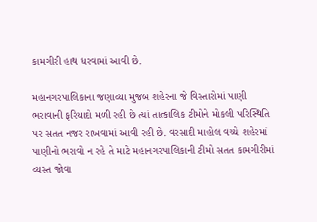કામગીરી હાથ ધરવામાં આવી છે.

મહાનગરપાલિકાના જણાવ્યા મુજબ શહેરના જે વિસ્તારોમાં પાણી ભરાવાની ફરિયાદો મળી રહી છે ત્યાં તાત્કાલિક ટીમોને મોકલી પરિસ્થિતિ પર સતત નજર રાખવામાં આવી રહી છે. વરસાદી માહોલ વચ્ચે શહેરમાં પાણીનો ભરાવો ન રહે તે માટે મહાનગરપાલિકાની ટીમો સતત કામગીરીમાં વ્યસ્ત જોવા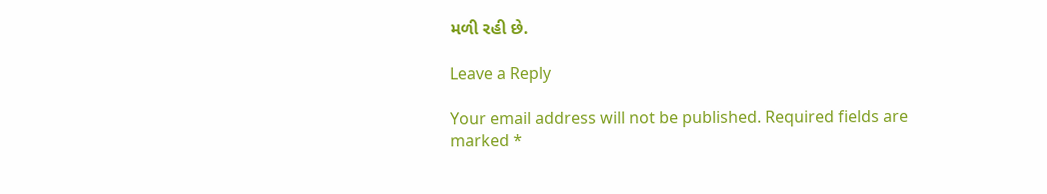મળી રહી છે.

Leave a Reply

Your email address will not be published. Required fields are marked *